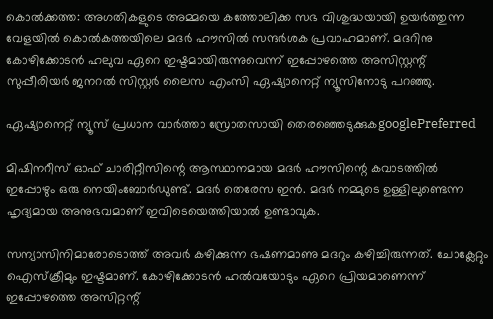കൊല്‍ക്കത്ത: അഗതികളുടെ അമ്മയെ കത്തോലിക്ക സഭ വിശുദ്ധയായി ഉയര്‍ത്തുന്ന വേളയില്‍ കൊല്‍കത്തയിലെ മദര്‍ ഹൗസില്‍ സന്ദര്‍ശക പ്രവാഹമാണ്. മദറിനു കോഴിക്കോടന്‍ ഹലുവ ഏറെ ഇഷ്ടമായിരുന്നുവെന്ന് ഇപ്പോഴത്തെ അസിസ്റ്റന്റ് സുപ്പീരിയര്‍ ജനറല്‍ സിസ്റ്റര്‍ ലൈസ എംസി ഏഷ്യാനെറ്റ് ന്യൂസിനോടു പറഞ്ഞു.

ഏഷ്യാനെറ്റ് ന്യൂസ് പ്രധാന വാർത്താ സ്രോതസായി തെരഞ്ഞെടുക്കുകgooglePreferred

മിഷിനറീസ് ഓഫ് ചാരിറ്റീസിന്റെ ആസ്ഥാനമായ മദര്‍ ഹൗസിന്റെ കവാടത്തില്‍ ഇപ്പോഴും ഒരു നെയിംബോര്‍ഡുണ്ട്. മദര്‍ തെരേസ ഇന്‍. മദര്‍ നമ്മുടെ ഉള്ളിലുണ്ടെന്ന ഹൃദ്യമായ അനുഭവമാണ് ഇവിടെയെത്തിയാല്‍ ഉണ്ടാവുക.

സന്യാസിനിമാരോടൊത്ത് അവര്‍ കഴിക്കുന്ന ഭഷണമാണു മദറും കഴിച്ചിരുന്നത്. ചോക്ലേറ്റും ഐസ്‌ക്രീമും ഇഷ്ടമാണ്. കോഴിക്കോടന്‍ ഹല്‍വയോടും ഏറെ പ്രിയമാണെന്ന് ഇപ്പോഴത്തെ അസിറ്റന്റ്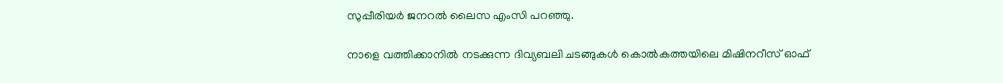സുപ്പീരിയര്‍ ജനറല്‍ ലൈസ എംസി പറഞ്ഞു.

നാളെ വത്തിക്കാനില്‍ നടക്കുന്ന ദിവ്യബലി ചടങ്ങുകള്‍ കൊല്‍കത്തയിലെ മിഷിനറീസ് ഓഫ്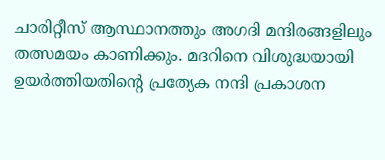ചാരിറ്റീസ് ആസ്ഥാനത്തും അഗദി മന്ദിരങ്ങളിലും തത്സമയം കാണിക്കും. മദറിനെ വിശുദ്ധയായി ഉയര്‍ത്തിയതിന്റെ പ്രത്യേക നന്ദി പ്രകാശന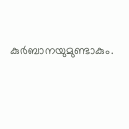കുര്‍ബാനയുമുണ്ടാകും.